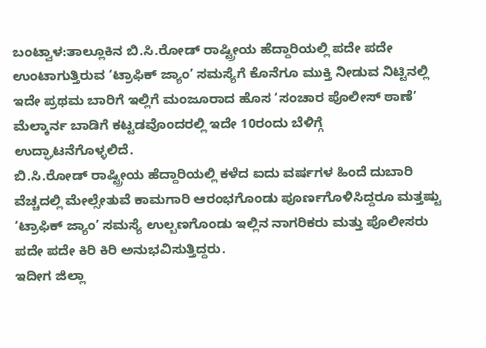ಬಂಟ್ವಾಳ:ತಾಲ್ಲೂಕಿನ ಬಿ.ಸಿ.ರೋಡ್ ರಾಷ್ಟ್ರೀಯ ಹೆದ್ದಾರಿಯಲ್ಲಿ ಪದೇ ಪದೇ ಉಂಟಾಗುತ್ತಿರುವ ‘ಟ್ರಾಫಿಕ್ ಜ್ಯಾಂ’ ಸಮಸ್ಯೆಗೆ ಕೊನೆಗೂ ಮುಕ್ತಿ ನೀಡುವ ನಿಟ್ಟಿನಲ್ಲಿ ಇದೇ ಪ್ರಥಮ ಬಾರಿಗೆ ಇಲ್ಲಿಗೆ ಮಂಜೂರಾದ ಹೊಸ ‘ಸಂಚಾರ ಪೊಲೀಸ್ ಠಾಣೆ’ ಮೆಲ್ಕಾರ್ನ ಬಾಡಿಗೆ ಕಟ್ಟಡವೊಂದರಲ್ಲಿ ಇದೇ 10ರಂದು ಬೆಳಿಗ್ಗೆ ಉದ್ಘಾಟನೆಗೊಳ್ಳಲಿದೆ.
ಬಿ.ಸಿ.ರೋಡ್ ರಾಷ್ಟ್ರೀಯ ಹೆದ್ದಾರಿಯಲ್ಲಿ ಕಳೆದ ಐದು ವರ್ಷಗಳ ಹಿಂದೆ ದುಬಾರಿ ವೆಚ್ಚದಲ್ಲಿ ಮೇಲ್ಸೇತುವೆ ಕಾಮಗಾರಿ ಆರಂಭಗೊಂಡು ಪೂರ್ಣಗೊಳಿಸಿದ್ದರೂ ಮತ್ತಷ್ಟು ‘ಟ್ರಾಫಿಕ್ ಜ್ಯಾಂ’ ಸಮಸ್ಯೆ ಉಲ್ಬಣಗೊಂಡು ಇಲ್ಲಿನ ನಾಗರಿಕರು ಮತ್ತು ಪೊಲೀಸರು ಪದೇ ಪದೇ ಕಿರಿ ಕಿರಿ ಅನುಭವಿಸುತ್ತಿದ್ದರು.
ಇದೀಗ ಜಿಲ್ಲಾ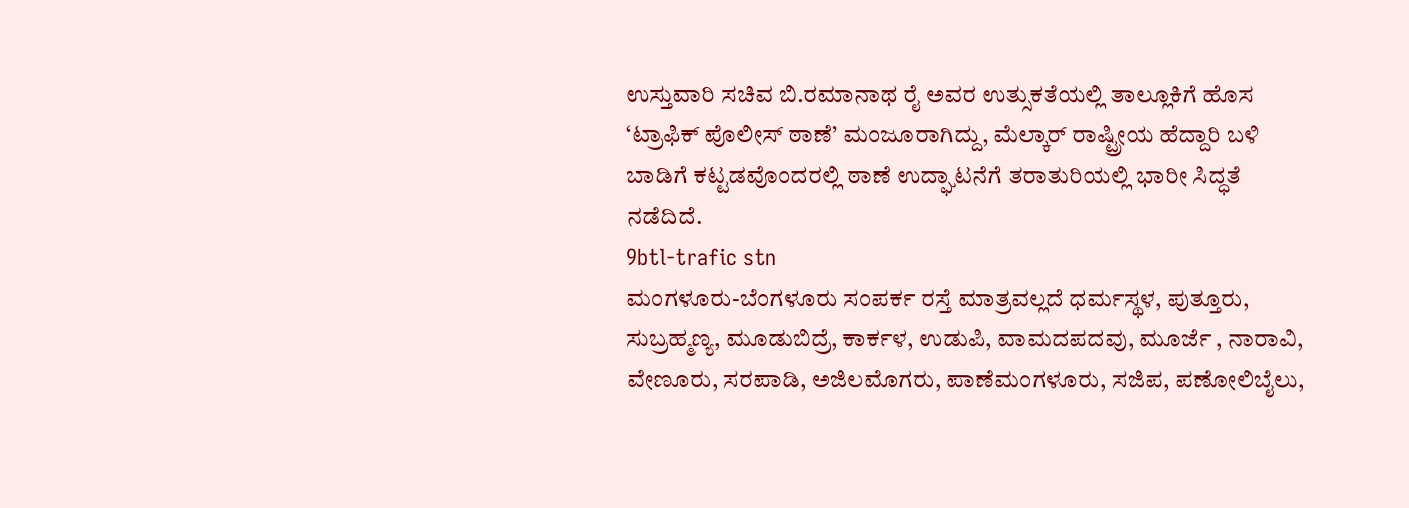ಉಸ್ತುವಾರಿ ಸಚಿವ ಬಿ.ರಮಾನಾಥ ರೈ ಅವರ ಉತ್ಸುಕತೆಯಲ್ಲಿ ತಾಲ್ಲೂಕಿಗೆ ಹೊಸ ‘ಟ್ರಾಫಿಕ್ ಪೊಲೀಸ್ ಠಾಣೆ’ ಮಂಜೂರಾಗಿದ್ದು, ಮೆಲ್ಕಾರ್ ರಾಷ್ಟ್ರೀಯ ಹೆದ್ದಾರಿ ಬಳಿ ಬಾಡಿಗೆ ಕಟ್ಟಡವೊಂದರಲ್ಲಿ ಠಾಣೆ ಉದ್ಘಾಟನೆಗೆ ತರಾತುರಿಯಲ್ಲಿ ಭಾರೀ ಸಿದ್ಧತೆ ನಡೆದಿದೆ.
9btl-trafic stn
ಮಂಗಳೂರು-ಬೆಂಗಳೂರು ಸಂಪರ್ಕ ರಸ್ತೆ ಮಾತ್ರವಲ್ಲದೆ ಧರ್ಮಸ್ಥಳ, ಪುತ್ತೂರು, ಸುಬ್ರಹ್ಮಣ್ಯ, ಮೂಡುಬಿದ್ರೆ, ಕಾರ್ಕಳ, ಉಡುಪಿ, ವಾಮದಪದವು, ಮೂರ್ಜೆ , ನಾರಾವಿ, ವೇಣೂರು, ಸರಪಾಡಿ, ಅಜಿಲಮೊಗರು, ಪಾಣೆಮಂಗಳೂರು, ಸಜಿಪ, ಪಣೋಲಿಬೈಲು,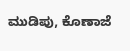ಮುಡಿಪು, ಕೊಣಾಜೆ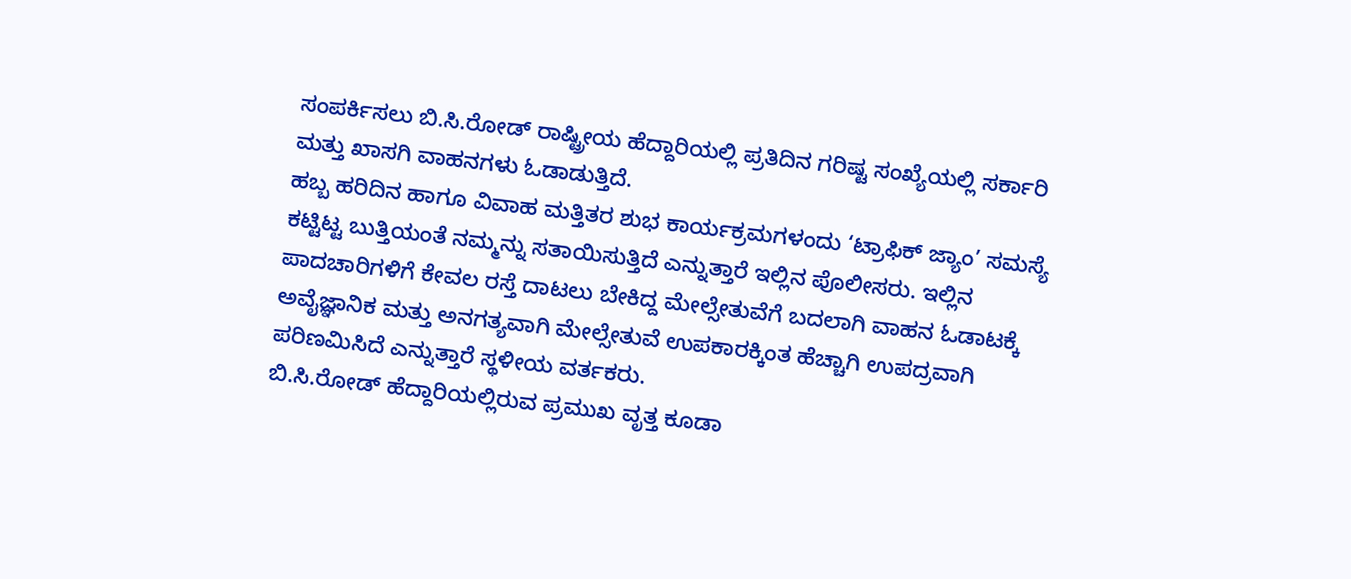ಸಂಪರ್ಕಿಸಲು ಬಿ.ಸಿ.ರೋಡ್ ರಾಷ್ಟ್ರೀಯ ಹೆದ್ದಾರಿಯಲ್ಲಿ ಪ್ರತಿದಿನ ಗರಿಷ್ಟ ಸಂಖ್ಯೆಯಲ್ಲಿ ಸರ್ಕಾರಿ ಮತ್ತು ಖಾಸಗಿ ವಾಹನಗಳು ಓಡಾಡುತ್ತಿದೆ.
ಹಬ್ಬ ಹರಿದಿನ ಹಾಗೂ ವಿವಾಹ ಮತ್ತಿತರ ಶುಭ ಕಾರ್ಯಕ್ರಮಗಳಂದು ‘ಟ್ರಾಫಿಕ್ ಜ್ಯಾಂ’ ಸಮಸ್ಯೆ ಕಟ್ಟಿಟ್ಟ ಬುತ್ತಿಯಂತೆ ನಮ್ಮನ್ನು ಸತಾಯಿಸುತ್ತಿದೆ ಎನ್ನುತ್ತಾರೆ ಇಲ್ಲಿನ ಪೊಲೀಸರು. ಇಲ್ಲಿನ ಪಾದಚಾರಿಗಳಿಗೆ ಕೇವಲ ರಸ್ತೆ ದಾಟಲು ಬೇಕಿದ್ದ ಮೇಲ್ಸೇತುವೆಗೆ ಬದಲಾಗಿ ವಾಹನ ಓಡಾಟಕ್ಕೆ ಅವೈಜ್ಞಾನಿಕ ಮತ್ತು ಅನಗತ್ಯವಾಗಿ ಮೇಲ್ಸೇತುವೆ ಉಪಕಾರಕ್ಕಿಂತ ಹೆಚ್ಚಾಗಿ ಉಪದ್ರವಾಗಿ ಪರಿಣಮಿಸಿದೆ ಎನ್ನುತ್ತಾರೆ ಸ್ಥಳೀಯ ವರ್ತಕರು.
ಬಿ.ಸಿ.ರೋಡ್ ಹೆದ್ದಾರಿಯಲ್ಲಿರುವ ಪ್ರಮುಖ ವೃತ್ತ ಕೂಡಾ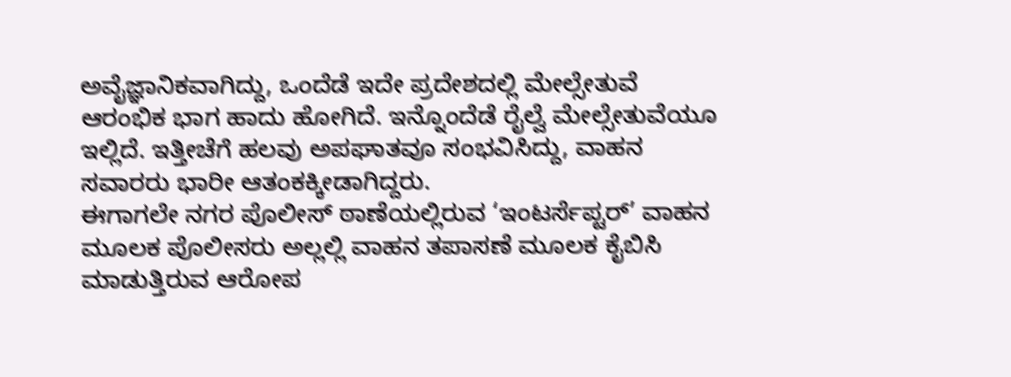ಅವೈಜ್ಞಾನಿಕವಾಗಿದ್ದು, ಒಂದೆಡೆ ಇದೇ ಪ್ರದೇಶದಲ್ಲಿ ಮೇಲ್ಸೇತುವೆ ಆರಂಭಿಕ ಭಾಗ ಹಾದು ಹೋಗಿದೆ. ಇನ್ನೊಂದೆಡೆ ರೈಲ್ವೆ ಮೇಲ್ಸೇತುವೆಯೂ ಇಲ್ಲಿದೆ. ಇತ್ತೀಚೆಗೆ ಹಲವು ಅಪಘಾತವೂ ಸಂಭವಿಸಿದ್ದು, ವಾಹನ ಸವಾರರು ಭಾರೀ ಆತಂಕಕ್ಕೀಡಾಗಿದ್ದರು.
ಈಗಾಗಲೇ ನಗರ ಪೊಲೀಸ್ ಠಾಣೆಯಲ್ಲಿರುವ ‘ಇಂಟರ್ಸೆಪ್ಟರ್’ ವಾಹನ ಮೂಲಕ ಪೊಲೀಸರು ಅಲ್ಲಲ್ಲಿ ವಾಹನ ತಪಾಸಣೆ ಮೂಲಕ ಕೈಬಿಸಿ ಮಾಡುತ್ತಿರುವ ಆರೋಪ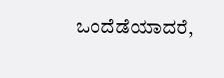ಒಂದೆಡೆಯಾದರೆ,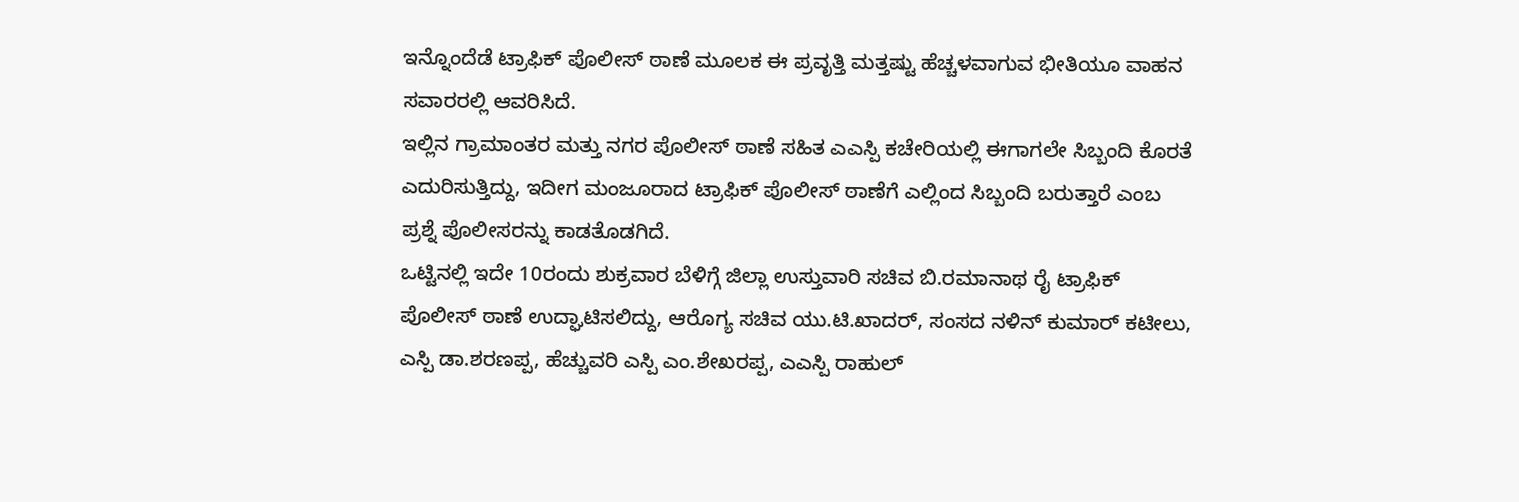ಇನ್ನೊಂದೆಡೆ ಟ್ರಾಫಿಕ್ ಪೊಲೀಸ್ ಠಾಣೆ ಮೂಲಕ ಈ ಪ್ರವೃತ್ತಿ ಮತ್ತಷ್ಟು ಹೆಚ್ಚಳವಾಗುವ ಭೀತಿಯೂ ವಾಹನ ಸವಾರರಲ್ಲಿ ಆವರಿಸಿದೆ.
ಇಲ್ಲಿನ ಗ್ರಾಮಾಂತರ ಮತ್ತು ನಗರ ಪೊಲೀಸ್ ಠಾಣೆ ಸಹಿತ ಎಎಸ್ಪಿ ಕಚೇರಿಯಲ್ಲಿ ಈಗಾಗಲೇ ಸಿಬ್ಬಂದಿ ಕೊರತೆ ಎದುರಿಸುತ್ತಿದ್ದು, ಇದೀಗ ಮಂಜೂರಾದ ಟ್ರಾಫಿಕ್ ಪೊಲೀಸ್ ಠಾಣೆಗೆ ಎಲ್ಲಿಂದ ಸಿಬ್ಬಂದಿ ಬರುತ್ತಾರೆ ಎಂಬ ಪ್ರಶ್ನೆ ಪೊಲೀಸರನ್ನು ಕಾಡತೊಡಗಿದೆ.
ಒಟ್ಟಿನಲ್ಲಿ ಇದೇ 10ರಂದು ಶುಕ್ರವಾರ ಬೆಳಿಗ್ಗೆ ಜಿಲ್ಲಾ ಉಸ್ತುವಾರಿ ಸಚಿವ ಬಿ.ರಮಾನಾಥ ರೈ ಟ್ರಾಫಿಕ್ ಪೊಲೀಸ್ ಠಾಣೆ ಉದ್ಘಾಟಿಸಲಿದ್ದು, ಆರೊಗ್ಯ ಸಚಿವ ಯು.ಟಿ.ಖಾದರ್, ಸಂಸದ ನಳಿನ್ ಕುಮಾರ್ ಕಟೀಲು, ಎಸ್ಪಿ ಡಾ.ಶರಣಪ್ಪ, ಹೆಚ್ಚುವರಿ ಎಸ್ಪಿ ಎಂ.ಶೇಖರಪ್ಪ, ಎಎಸ್ಪಿ ರಾಹುಲ್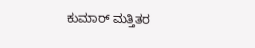ಕುಮಾರ್ ಮತ್ತಿತರ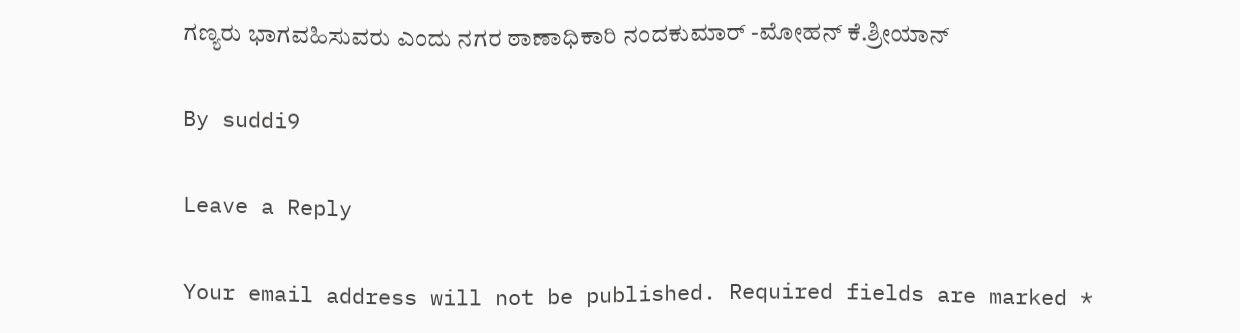ಗಣ್ಯರು ಭಾಗವಹಿಸುವರು ಎಂದು ನಗರ ಠಾಣಾಧಿಕಾರಿ ನಂದಕುಮಾರ್ -ಮೋಹನ್ ಕೆ.ಶ್ರೀಯಾನ್

By suddi9

Leave a Reply

Your email address will not be published. Required fields are marked *